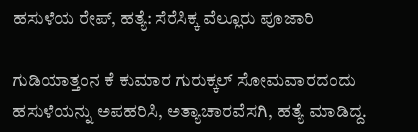ಹಸುಳೆಯ ರೇಪ್, ಹತ್ಯೆ: ಸೆರೆಸಿಕ್ಕ ವೆಲ್ಲೂರು ಪೂಜಾರಿ

ಗುಡಿಯಾತ್ತಂನ ಕೆ ಕುಮಾರ ಗುರುಕ್ಕಲ್ ಸೋಮವಾರದಂದು ಹಸುಳೆಯನ್ನು ಅಪಹರಿಸಿ, ಅತ್ಯಾಚಾರವೆಸಗಿ, ಹತ್ಯೆ ಮಾಡಿದ್ದ.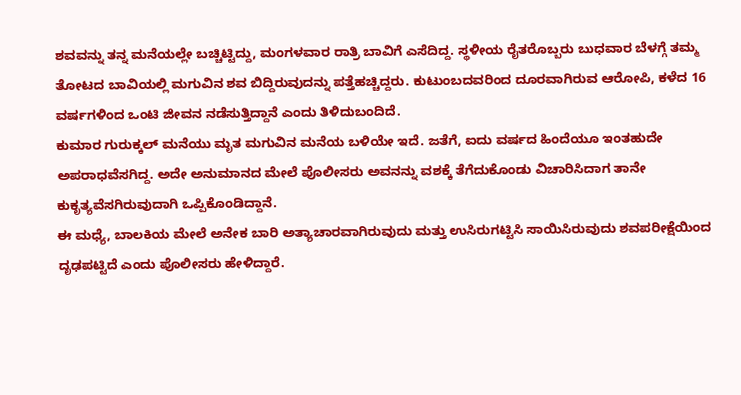ಶವವನ್ನು ತನ್ನ ಮನೆಯಲ್ಲೇ ಬಚ್ಚಿಟ್ಟಿದ್ದು, ಮಂಗಳವಾರ ರಾತ್ರಿ ಬಾವಿಗೆ ಎಸೆದಿದ್ದ. ಸ್ಥಳೀಯ ರೈತರೊಬ್ಬರು ಬುಧವಾರ ಬೆಳಗ್ಗೆ ತಮ್ಮ ತೋಟದ ಬಾವಿಯಲ್ಲಿ ಮಗುವಿನ ಶವ ಬಿದ್ದಿರುವುದನ್ನು ಪತ್ತೆಹಚ್ಚಿದ್ದರು. ಕುಟುಂಬದವರಿಂದ ದೂರವಾಗಿರುವ ಆರೋಪಿ, ಕಳೆದ 16 ವರ್ಷಗಳಿಂದ ಒಂಟಿ ಜೀವನ ನಡೆಸುತ್ತಿದ್ದಾನೆ ಎಂದು ತಿಳಿದುಬಂದಿದೆ.
ಕುಮಾರ ಗುರುಕ್ಕಲ್ ಮನೆಯು ಮೃತ ಮಗುವಿನ ಮನೆಯ ಬಳಿಯೇ ಇದೆ. ಜತೆಗೆ, ಐದು ವರ್ಷದ ಹಿಂದೆಯೂ ಇಂತಹುದೇ ಅಪರಾಧವೆಸಗಿದ್ದ. ಅದೇ ಅನುಮಾನದ ಮೇಲೆ ಪೊಲೀಸರು ಅವನನ್ನು ವಶಕ್ಕೆ ತೆಗೆದುಕೊಂಡು ವಿಚಾರಿಸಿದಾಗ ತಾನೇ ಕುಕೃತ್ಯವೆಸಗಿರುವುದಾಗಿ ಒಪ್ಪಿಕೊಂಡಿದ್ದಾನೆ.
ಈ ಮಧ್ಯೆ, ಬಾಲಕಿಯ ಮೇಲೆ ಅನೇಕ ಬಾರಿ ಅತ್ಯಾಚಾರವಾಗಿರುವುದು ಮತ್ತು ಉಸಿರುಗಟ್ಟಿಸಿ ಸಾಯಿಸಿರುವುದು ಶವಪರೀಕ್ಷೆಯಿಂದ ದೃಢಪಟ್ಟಿದೆ ಎಂದು ಪೊಲೀಸರು ಹೇಳಿದ್ದಾರೆ.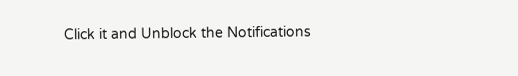Click it and Unblock the Notifications